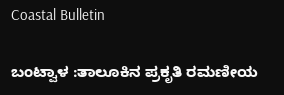Coastal Bulletin

ಬಂಟ್ವಾಳ :ತಾಲೂಕಿನ ಪ್ರಕೃತಿ ರಮಣೀಯ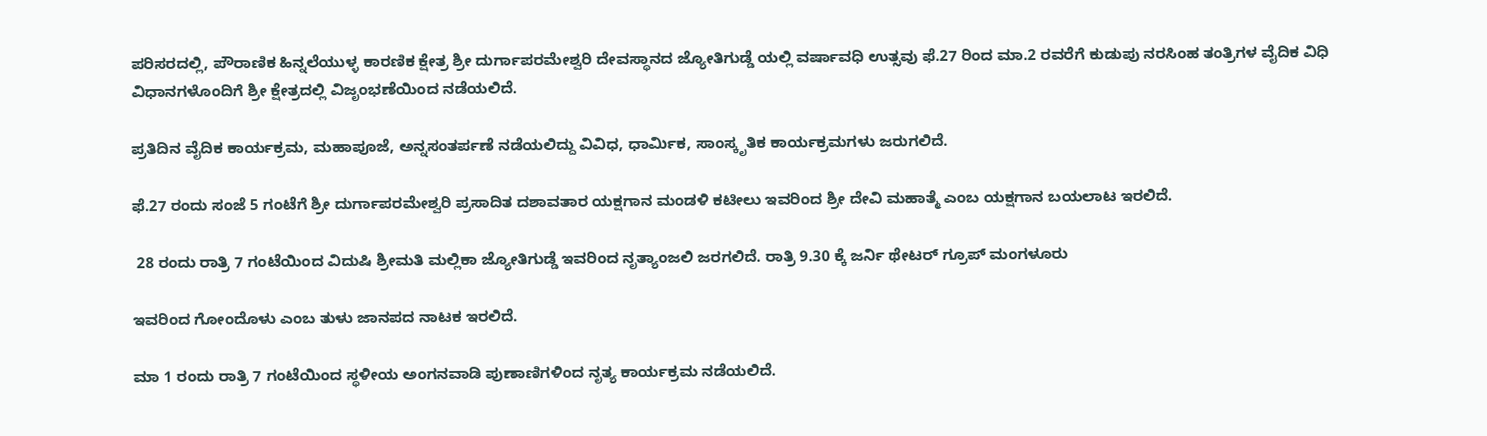ಪರಿಸರದಲ್ಲಿ, ಪೌರಾಣಿಕ ಹಿನ್ನಲೆಯುಳ್ಳ ಕಾರಣಿಕ ಕ್ಷೇತ್ರ ಶ್ರೀ ದುರ್ಗಾಪರಮೇಶ್ವರಿ ದೇವಸ್ಥಾನದ ಜ್ಯೋತಿಗುಡ್ಡೆ ಯಲ್ಲಿ ವರ್ಷಾವಧಿ ಉತ್ಸವು ಫೆ.27 ರಿಂದ ಮಾ.2 ರವರೆಗೆ ಕುಡುಪು ನರಸಿಂಹ ತಂತ್ರಿಗಳ ವೈದಿಕ ವಿಧಿ ವಿಧಾನಗಳೊಂದಿಗೆ ಶ್ರೀ ಕ್ಷೇತ್ರದಲ್ಲಿ ವಿಜೃಂಭಣೆಯಿಂದ ನಡೆಯಲಿದೆ.

ಪ್ರತಿದಿನ ವೈದಿಕ ಕಾರ್ಯಕ್ರಮ, ಮಹಾಪೂಜೆ, ಅನ್ನಸಂತರ್ಪಣೆ ನಡೆಯಲಿದ್ದು ವಿವಿಧ, ಧಾರ್ಮಿಕ, ಸಾಂಸ್ಕೃತಿಕ ಕಾರ್ಯಕ್ರಮಗಳು ಜರುಗಲಿದೆ.

ಫೆ.27 ರಂದು ಸಂಜೆ 5 ಗಂಟೆಗೆ ಶ್ರೀ ದುರ್ಗಾಪರಮೇಶ್ವರಿ ಪ್ರಸಾದಿತ ದಶಾವತಾರ ಯಕ್ಷಗಾನ ಮಂಡಳಿ ಕಟೀಲು ಇವರಿಂದ ಶ್ರೀ ದೇವಿ ಮಹಾತ್ಮೆ ಎಂಬ ಯಕ್ಷಗಾನ ಬಯಲಾಟ ಇರಲಿದೆ.

 28 ರಂದು ರಾತ್ರಿ 7 ಗಂಟೆಯಿಂದ ವಿದುಷಿ ಶ್ರೀಮತಿ ಮಲ್ಲಿಕಾ ಜ್ಯೋತಿಗುಡ್ಡೆ ಇವರಿಂದ ನೃತ್ಯಾಂಜಲಿ ಜರಗಲಿದೆ. ರಾತ್ರಿ 9.30 ಕ್ಕೆ ಜರ್ನಿ ಥೇಟರ್ ಗ್ರೂಪ್ ಮಂಗಳೂರು

ಇವರಿಂದ ಗೋಂದೊಳು ಎಂಬ ತುಳು ಜಾನಪದ ನಾಟಕ ಇರಲಿದೆ.

ಮಾ 1 ರಂದು ರಾತ್ರಿ 7 ಗಂಟೆಯಿಂದ ಸ್ಥಳೀಯ ಅಂಗನವಾಡಿ ಪುಣಾಣಿಗಳಿಂದ ನೃತ್ಯ ಕಾರ್ಯಕ್ರಮ ನಡೆಯಲಿದೆ.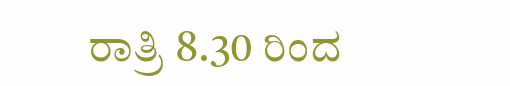ರಾತ್ರಿ 8.30 ರಿಂದ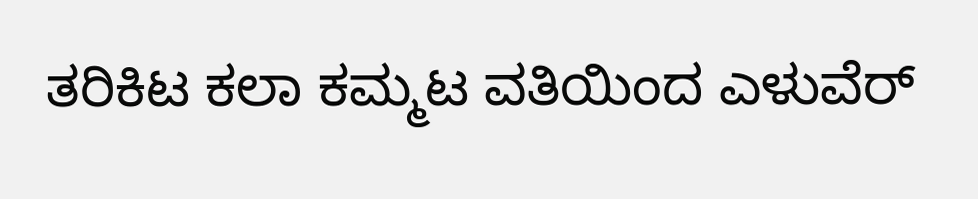ತರಿಕಿಟ ಕಲಾ ಕಮ್ಮಟ ವತಿಯಿಂದ ಎಳುವೆರ್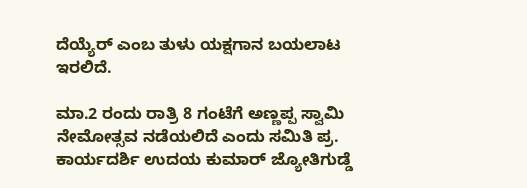ದೆಯ್ಯೆರ್ ಎಂಬ ತುಳು ಯಕ್ಷಗಾನ ಬಯಲಾಟ ಇರಲಿದೆ.

ಮಾ.2 ರಂದು ರಾತ್ರಿ 8 ಗಂಟೆಗೆ ಅಣ್ಣಪ್ಪ ಸ್ವಾಮಿ ನೇಮೋತ್ಸವ ನಡೆಯಲಿದೆ ಎಂದು ಸಮಿತಿ ಪ್ರ. ಕಾರ್ಯದರ್ಶಿ ಉದಯ ಕುಮಾರ್ ಜ್ಯೋತಿಗುಡ್ಡೆ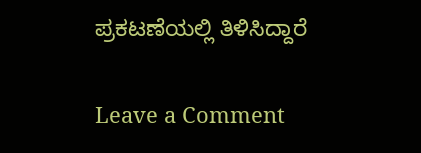ಪ್ರಕಟಣೆಯಲ್ಲಿ ತಿಳಿಸಿದ್ದಾರೆ

Leave a Comment